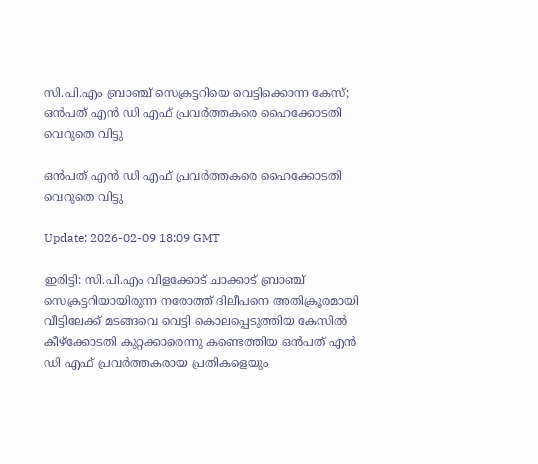സി.പി.എം ബ്രാഞ്ച് സെക്രട്ടറിയെ വെട്ടിക്കൊന്ന കേസ്; ഒന്‍പത് എന്‍ ഡി എഫ് പ്രവര്‍ത്തകരെ ഹൈക്കോടതി വെറുതെ വിട്ടു

ഒന്‍പത് എന്‍ ഡി എഫ് പ്രവര്‍ത്തകരെ ഹൈക്കോടതി വെറുതെ വിട്ടു

Update: 2026-02-09 18:09 GMT

ഇരിട്ടി: സി.പി.എം വിളക്കോട് ചാക്കാട് ബ്രാഞ്ച് സെക്രട്ടറിയായിരുന്ന നരോത്ത് ദിലീപനെ അതിക്രൂരമായി വീട്ടിലേക്ക് മടങ്ങവെ വെട്ടി കൊലപ്പെടുത്തിയ കേസില്‍ കീഴ്ക്കോടതി കുറ്റക്കാരെന്നു കണ്ടെത്തിയ ഒന്‍പത് എന്‍ ഡി എഫ് പ്രവര്‍ത്തകരായ പ്രതികളെയും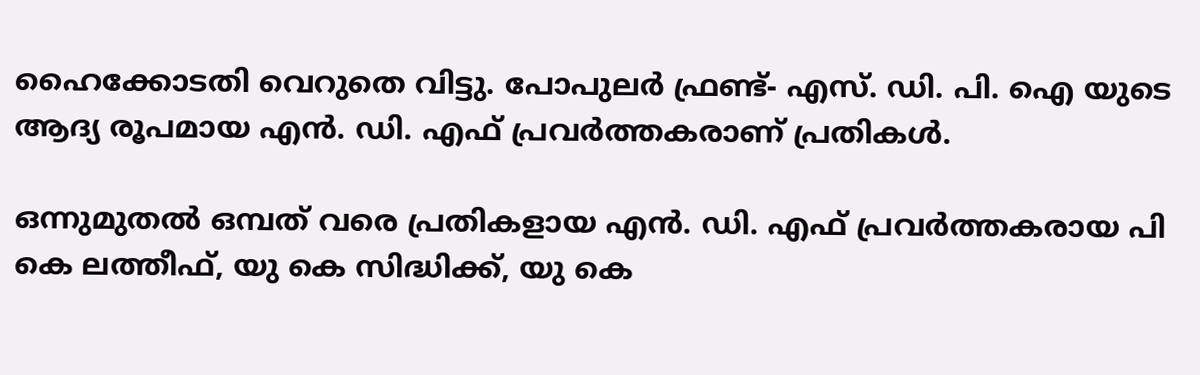ഹൈക്കോടതി വെറുതെ വിട്ടു. പോപുലര്‍ ഫ്രണ്ട്- എസ്. ഡി. പി. ഐ യുടെ ആദ്യ രൂപമായ എന്‍. ഡി. എഫ് പ്രവര്‍ത്തകരാണ് പ്രതികള്‍.

ഒന്നുമുതല്‍ ഒമ്പത് വരെ പ്രതികളായ എന്‍. ഡി. എഫ് പ്രവര്‍ത്തകരായ പി കെ ലത്തീഫ്, യു കെ സിദ്ധിക്ക്, യു കെ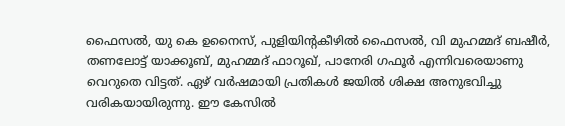ഫൈസല്‍, യു കെ ഉനൈസ്, പുളിയിന്റകീഴില്‍ ഫൈസല്‍, വി മുഹമ്മദ് ബഷീര്‍, തണലോട്ട് യാക്കൂബ്, മുഹമ്മദ് ഫാറൂഖ്, പാനേരി ഗഫൂര്‍ എന്നിവരെയാണു വെറുതെ വിട്ടത്. ഏഴ് വര്‍ഷമായി പ്രതികള്‍ ജയില്‍ ശിക്ഷ അനുഭവിച്ചു വരികയായിരുന്നു. ഈ കേസില്‍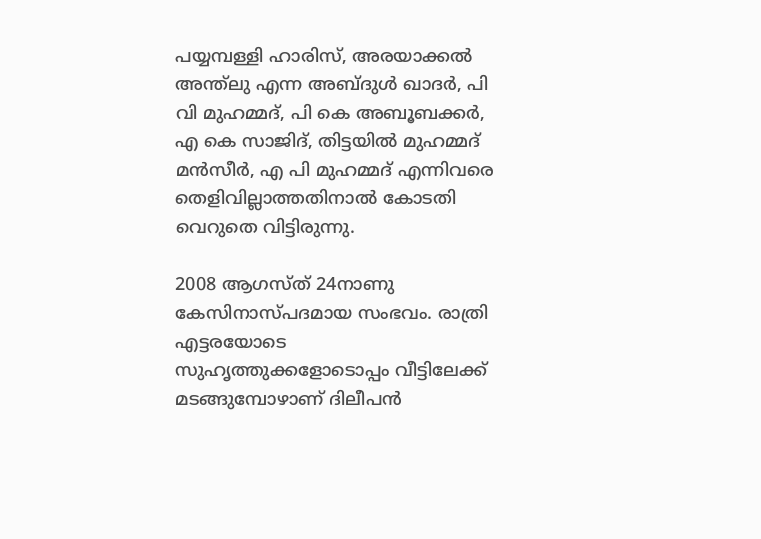പയ്യമ്പള്ളി ഹാരിസ്, അരയാക്കല്‍ അന്ത്‌ലു എന്ന അബ്ദുള്‍ ഖാദര്‍, പി വി മുഹമ്മദ്, പി കെ അബൂബക്കര്‍, എ കെ സാജിദ്, തിട്ടയില്‍ മുഹമ്മദ് മന്‍സീര്‍, എ പി മുഹമ്മദ് എന്നിവരെ തെളിവില്ലാത്തതിനാല്‍ കോടതി വെറുതെ വിട്ടിരുന്നു.

2008 ആഗസ്ത് 24നാണു കേസിനാസ്പദമായ സംഭവം. രാത്രി എട്ടരയോടെ സുഹൃത്തുക്കളോടൊപ്പം വീട്ടിലേക്ക് മടങ്ങുമ്പോഴാണ് ദിലീപന്‍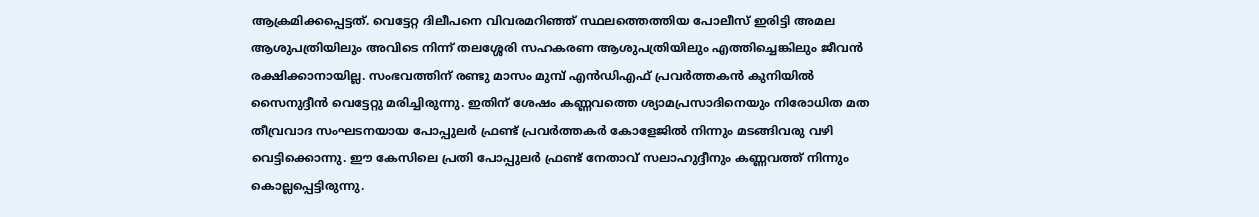ആക്രമിക്കപ്പെട്ടത്. വെട്ടേറ്റ ദിലീപനെ വിവരമറിഞ്ഞ് സ്ഥലത്തെത്തിയ പോലീസ് ഇരിട്ടി അമല ആശുപത്രിയിലും അവിടെ നിന്ന് തലശ്ശേരി സഹകരണ ആശുപത്രിയിലും എത്തിച്ചെങ്കിലും ജീവന്‍ രക്ഷിക്കാനായില്ല. സംഭവത്തിന് രണ്ടു മാസം മുമ്പ് എന്‍ഡിഎഫ് പ്രവര്‍ത്തകന്‍ കുനിയില്‍ സൈനുദ്ദീന്‍ വെട്ടേറ്റു മരിച്ചിരുന്നു. ഇതിന് ശേഷം കണ്ണവത്തെ ശ്യാമപ്രസാദിനെയും നിരോധിത മത തീവ്രവാദ സംഘടനയായ പോപ്പുലര്‍ ഫ്രണ്ട് പ്രവര്‍ത്തകര്‍ കോളേജില്‍ നിന്നും മടങ്ങിവരു വഴി വെട്ടിക്കൊന്നു. ഈ കേസിലെ പ്രതി പോപ്പുലര്‍ ഫ്രണ്ട് നേതാവ് സലാഹുദ്ദീനും കണ്ണവത്ത് നിന്നും കൊല്ലപ്പെട്ടിരുന്നു.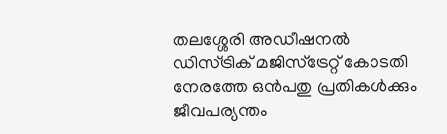തലശ്ശേരി അഡീഷനല്‍ ഡിസ്ട്രിക് മജിസ്‌ട്രേറ്റ് കോടതി നേരത്തേ ഒന്‍പതു പ്രതികള്‍ക്കും ജീവപര്യന്തം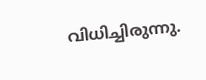വിധിച്ചിരുന്നു.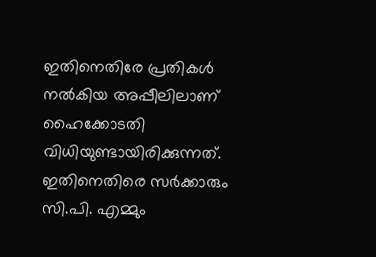ഇതിനെതിരേ പ്രതികള്‍ നല്‍കിയ അപ്പീലിലാണ് ഹൈക്കോടതി വിധിയുണ്ടായിരിക്കുന്നത്. ഇതിനെതിരെ സര്‍ക്കാരും സി.പി. എമ്മും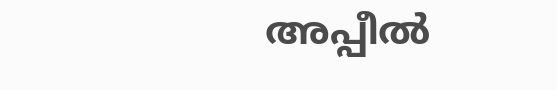അപ്പീല്‍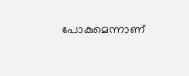പോകുമെന്നാണ്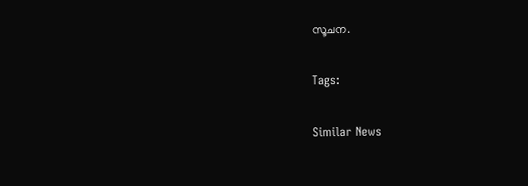സൂചന.

Tags:

Similar News